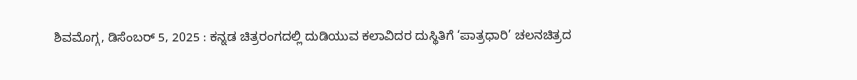ಶಿವಮೊಗ್ಗ, ಡಿಸೆಂಬರ್ 5, 2025 : ಕನ್ನಡ ಚಿತ್ರರಂಗದಲ್ಲಿ ದುಡಿಯುವ ಕಲಾವಿದರ ದುಸ್ಥಿತಿಗೆ ‘ಪಾತ್ರಧಾರಿ’ ಚಲನಚಿತ್ರದ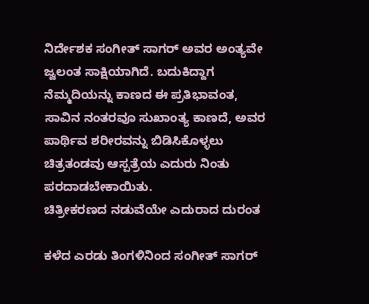ನಿರ್ದೇಶಕ ಸಂಗೀತ್ ಸಾಗರ್ ಅವರ ಅಂತ್ಯವೇ ಜ್ವಲಂತ ಸಾಕ್ಷಿಯಾಗಿದೆ. ಬದುಕಿದ್ದಾಗ ನೆಮ್ಮದಿಯನ್ನು ಕಾಣದ ಈ ಪ್ರತಿಭಾವಂತ, ಸಾವಿನ ನಂತರವೂ ಸುಖಾಂತ್ಯ ಕಾಣದೆ, ಅವರ ಪಾರ್ಥಿವ ಶರೀರವನ್ನು ಬಿಡಿಸಿಕೊಳ್ಳಲು ಚಿತ್ರತಂಡವು ಆಸ್ಪತ್ರೆಯ ಎದುರು ನಿಂತು ಪರದಾಡಬೇಕಾಯಿತು.
ಚಿತ್ರೀಕರಣದ ನಡುವೆಯೇ ಎದುರಾದ ದುರಂತ

ಕಳೆದ ಎರಡು ತಿಂಗಳಿನಿಂದ ಸಂಗೀತ್ ಸಾಗರ್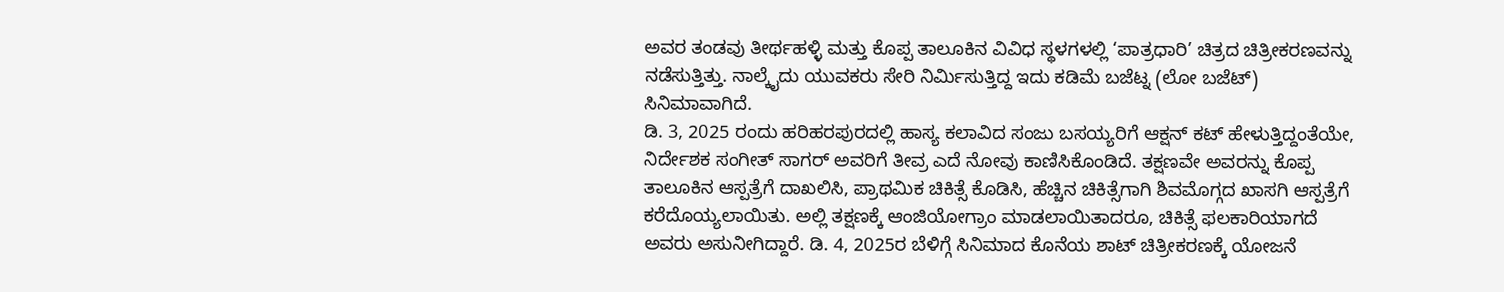ಅವರ ತಂಡವು ತೀರ್ಥಹಳ್ಳಿ ಮತ್ತು ಕೊಪ್ಪ ತಾಲೂಕಿನ ವಿವಿಧ ಸ್ಥಳಗಳಲ್ಲಿ ‘ಪಾತ್ರಧಾರಿ’ ಚಿತ್ರದ ಚಿತ್ರೀಕರಣವನ್ನು ನಡೆಸುತ್ತಿತ್ತು. ನಾಲ್ಕೈದು ಯುವಕರು ಸೇರಿ ನಿರ್ಮಿಸುತ್ತಿದ್ದ ಇದು ಕಡಿಮೆ ಬಜೆಟ್ನ (ಲೋ ಬಜೆಟ್) ಸಿನಿಮಾವಾಗಿದೆ.
ಡಿ. 3, 2025 ರಂದು ಹರಿಹರಪುರದಲ್ಲಿ ಹಾಸ್ಯ ಕಲಾವಿದ ಸಂಜು ಬಸಯ್ಯರಿಗೆ ಆಕ್ಷನ್ ಕಟ್ ಹೇಳುತ್ತಿದ್ದಂತೆಯೇ, ನಿರ್ದೇಶಕ ಸಂಗೀತ್ ಸಾಗರ್ ಅವರಿಗೆ ತೀವ್ರ ಎದೆ ನೋವು ಕಾಣಿಸಿಕೊಂಡಿದೆ. ತಕ್ಷಣವೇ ಅವರನ್ನು ಕೊಪ್ಪ ತಾಲೂಕಿನ ಆಸ್ಪತ್ರೆಗೆ ದಾಖಲಿಸಿ, ಪ್ರಾಥಮಿಕ ಚಿಕಿತ್ಸೆ ಕೊಡಿಸಿ, ಹೆಚ್ಚಿನ ಚಿಕಿತ್ಸೆಗಾಗಿ ಶಿವಮೊಗ್ಗದ ಖಾಸಗಿ ಆಸ್ಪತ್ರೆಗೆ ಕರೆದೊಯ್ಯಲಾಯಿತು. ಅಲ್ಲಿ ತಕ್ಷಣಕ್ಕೆ ಆಂಜಿಯೋಗ್ರಾಂ ಮಾಡಲಾಯಿತಾದರೂ, ಚಿಕಿತ್ಸೆ ಫಲಕಾರಿಯಾಗದೆ ಅವರು ಅಸುನೀಗಿದ್ದಾರೆ. ಡಿ. 4, 2025ರ ಬೆಳಿಗ್ಗೆ ಸಿನಿಮಾದ ಕೊನೆಯ ಶಾಟ್ ಚಿತ್ರೀಕರಣಕ್ಕೆ ಯೋಜನೆ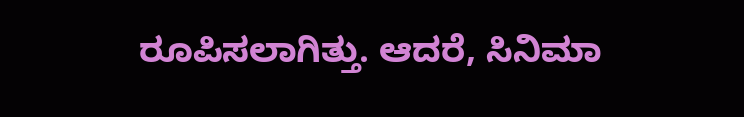ರೂಪಿಸಲಾಗಿತ್ತು. ಆದರೆ, ಸಿನಿಮಾ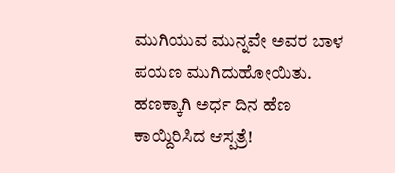ಮುಗಿಯುವ ಮುನ್ನವೇ ಅವರ ಬಾಳ ಪಯಣ ಮುಗಿದುಹೋಯಿತು.
ಹಣಕ್ಕಾಗಿ ಅರ್ಧ ದಿನ ಹೆಣ ಕಾಯ್ದಿರಿಸಿದ ಆಸ್ಪತ್ರೆ!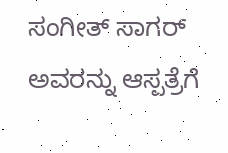ಸಂಗೀತ್ ಸಾಗರ್ ಅವರನ್ನು ಆಸ್ಪತ್ರೆಗೆ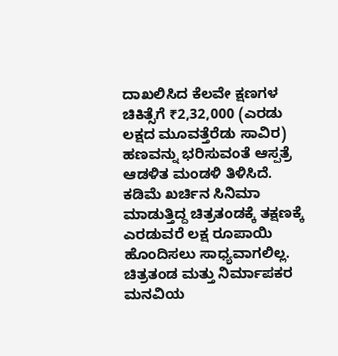ದಾಖಲಿಸಿದ ಕೆಲವೇ ಕ್ಷಣಗಳ ಚಿಕಿತ್ಸೆಗೆ ₹2,32,000 (ಎರಡು ಲಕ್ಷದ ಮೂವತ್ತೆರೆಡು ಸಾವಿರ) ಹಣವನ್ನು ಭರಿಸುವಂತೆ ಆಸ್ಪತ್ರೆ ಆಡಳಿತ ಮಂಡಳಿ ತಿಳಿಸಿದೆ. ಕಡಿಮೆ ಖರ್ಚಿನ ಸಿನಿಮಾ ಮಾಡುತ್ತಿದ್ದ ಚಿತ್ರತಂಡಕ್ಕೆ ತಕ್ಷಣಕ್ಕೆ ಎರಡುವರೆ ಲಕ್ಷ ರೂಪಾಯಿ ಹೊಂದಿಸಲು ಸಾಧ್ಯವಾಗಲಿಲ್ಲ.
ಚಿತ್ರತಂಡ ಮತ್ತು ನಿರ್ಮಾಪಕರ ಮನವಿಯ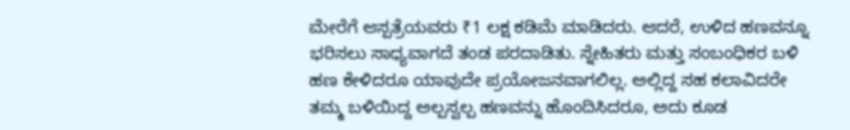ಮೇರೆಗೆ ಆಸ್ಪತ್ರೆಯವರು ₹1 ಲಕ್ಷ ಕಡಿಮೆ ಮಾಡಿದರು. ಆದರೆ, ಉಳಿದ ಹಣವನ್ನೂ ಭರಿಸಲು ಸಾಧ್ಯವಾಗದೆ ತಂಡ ಪರದಾಡಿತು. ಸ್ನೇಹಿತರು ಮತ್ತು ಸಂಬಂಧಿಕರ ಬಳಿ ಹಣ ಕೇಳಿದರೂ ಯಾವುದೇ ಪ್ರಯೋಜನವಾಗಲಿಲ್ಲ. ಅಲ್ಲಿದ್ದ ಸಹ ಕಲಾವಿದರೇ ತಮ್ಮ ಬಳಿಯಿದ್ದ ಅಲ್ಪಸ್ವಲ್ಪ ಹಣವನ್ನು ಹೊಂದಿಸಿದರೂ, ಅದು ಕೂಡ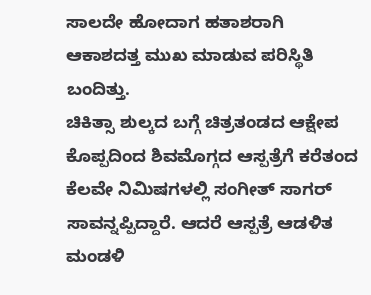ಸಾಲದೇ ಹೋದಾಗ ಹತಾಶರಾಗಿ ಆಕಾಶದತ್ತ ಮುಖ ಮಾಡುವ ಪರಿಸ್ಥಿತಿ ಬಂದಿತ್ತು.
ಚಿಕಿತ್ಸಾ ಶುಲ್ಕದ ಬಗ್ಗೆ ಚಿತ್ರತಂಡದ ಆಕ್ಷೇಪ
ಕೊಪ್ಪದಿಂದ ಶಿವಮೊಗ್ಗದ ಆಸ್ಪತ್ರೆಗೆ ಕರೆತಂದ ಕೆಲವೇ ನಿಮಿಷಗಳಲ್ಲಿ ಸಂಗೀತ್ ಸಾಗರ್ ಸಾವನ್ನಪ್ಪಿದ್ದಾರೆ. ಆದರೆ ಆಸ್ಪತ್ರೆ ಆಡಳಿತ ಮಂಡಳಿ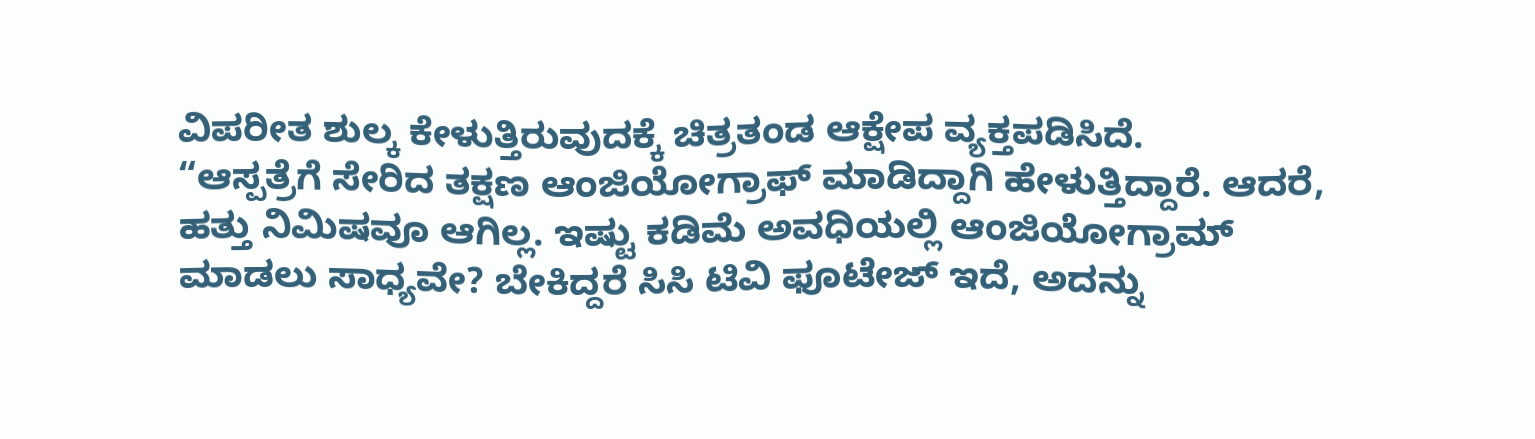ವಿಪರೀತ ಶುಲ್ಕ ಕೇಳುತ್ತಿರುವುದಕ್ಕೆ ಚಿತ್ರತಂಡ ಆಕ್ಷೇಪ ವ್ಯಕ್ತಪಡಿಸಿದೆ.
“ಆಸ್ಪತ್ರೆಗೆ ಸೇರಿದ ತಕ್ಷಣ ಆಂಜಿಯೋಗ್ರಾಫ್ ಮಾಡಿದ್ದಾಗಿ ಹೇಳುತ್ತಿದ್ದಾರೆ. ಆದರೆ, ಹತ್ತು ನಿಮಿಷವೂ ಆಗಿಲ್ಲ. ಇಷ್ಟು ಕಡಿಮೆ ಅವಧಿಯಲ್ಲಿ ಆಂಜಿಯೋಗ್ರಾಮ್ ಮಾಡಲು ಸಾಧ್ಯವೇ? ಬೇಕಿದ್ದರೆ ಸಿಸಿ ಟಿವಿ ಫೂಟೇಜ್ ಇದೆ, ಅದನ್ನು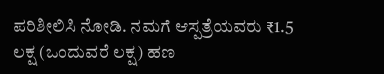ಪರಿಶೀಲಿಸಿ ನೋಡಿ. ನಮಗೆ ಆಸ್ಪತ್ರೆಯವರು ₹1.5 ಲಕ್ಷ (ಒಂದುವರೆ ಲಕ್ಷ) ಹಣ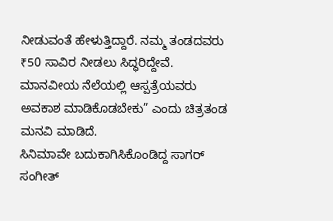ನೀಡುವಂತೆ ಹೇಳುತ್ತಿದ್ದಾರೆ. ನಮ್ಮ ತಂಡದವರು ₹50 ಸಾವಿರ ನೀಡಲು ಸಿದ್ಧರಿದ್ದೇವೆ. ಮಾನವೀಯ ನೆಲೆಯಲ್ಲಿ ಆಸ್ಪತ್ರೆಯವರು ಅವಕಾಶ ಮಾಡಿಕೊಡಬೇಕು” ಎಂದು ಚಿತ್ರತಂಡ ಮನವಿ ಮಾಡಿದೆ.
ಸಿನಿಮಾವೇ ಬದುಕಾಗಿಸಿಕೊಂಡಿದ್ದ ಸಾಗರ್
ಸಂಗೀತ್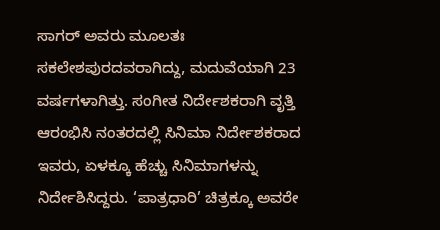ಸಾಗರ್ ಅವರು ಮೂಲತಃ ಸಕಲೇಶಪುರದವರಾಗಿದ್ದು, ಮದುವೆಯಾಗಿ 23 ವರ್ಷಗಳಾಗಿತ್ತು. ಸಂಗೀತ ನಿರ್ದೇಶಕರಾಗಿ ವೃತ್ತಿ ಆರಂಭಿಸಿ ನಂತರದಲ್ಲಿ ಸಿನಿಮಾ ನಿರ್ದೇಶಕರಾದ ಇವರು, ಏಳಕ್ಕೂ ಹೆಚ್ಚು ಸಿನಿಮಾಗಳನ್ನು ನಿರ್ದೇಶಿಸಿದ್ದರು. ‘ಪಾತ್ರಧಾರಿ’ ಚಿತ್ರಕ್ಕೂ ಅವರೇ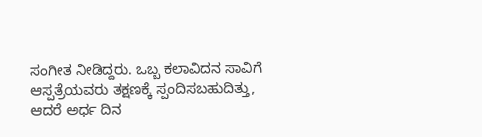ಸಂಗೀತ ನೀಡಿದ್ದರು. ಒಬ್ಬ ಕಲಾವಿದನ ಸಾವಿಗೆ ಆಸ್ಪತ್ರೆಯವರು ತಕ್ಷಣಕ್ಕೆ ಸ್ಪಂದಿಸಬಹುದಿತ್ತು, ಆದರೆ ಅರ್ಧ ದಿನ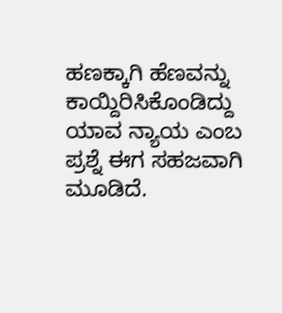ಹಣಕ್ಕಾಗಿ ಹೆಣವನ್ನು ಕಾಯ್ದಿರಿಸಿಕೊಂಡಿದ್ದು ಯಾವ ನ್ಯಾಯ ಎಂಬ ಪ್ರಶ್ನೆ ಈಗ ಸಹಜವಾಗಿ ಮೂಡಿದೆ.